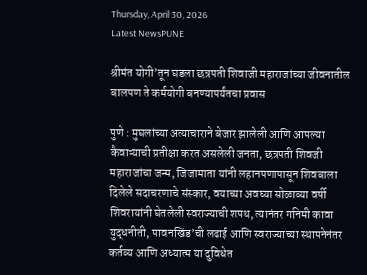Thursday, April 30, 2026
Latest NewsPUNE

श्रीमंत योगी’तून घडला छत्रपती शिवाजी महाराजांच्या जीवनातील बालपण ते कर्मयोगी बनण्यापर्यंतचा प्रवास

पुणे : मुघलांच्या अत्याचाराने बेजार झालेली आणि आपल्या कैवाऱ्याची प्रतीक्षा करत असलेली जनता, छत्रपती शिवजी महाराजांचा जन्म, जिजामाता यांनी लहानपणापासून शिवबाला दिलेले सदाचरणाचे संस्कार, वयाच्या अवघ्या सोळाव्या वर्षी शिवरायांनी घेतलेली स्वराज्याची शपथ, त्यानंतर गनिमी कावा युद्धनीती, पावनखिंड’ची लढाई आणि स्वराज्याच्या स्थापनेनंतर कर्तव्य आणि अध्यात्म या दुविधेत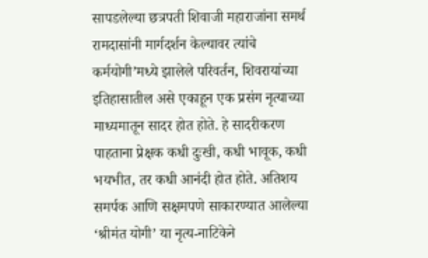सापडलेल्या छत्रपती शिवाजी महाराजांना समर्थ रामदासांनी मार्गदर्शन केल्यावर त्यांचे कर्मयोगी’मध्ये झालेले परिवर्तन, शिवरायांच्या इतिहासातील असे एकाहून एक प्रसंग नृत्याच्या माध्यमातून सादर होत होते. हे सादरीकरण पाहताना प्रेक्षक कधी दुःखी, कधी भावूक, कधी भयभीत, तर कधी आनंदी होत होते. अतिशय समर्पक आणि सक्षमपणे साकारण्यात आलेल्या ‘श्रीमंत योगी’ या नृत्य-नाटिकेने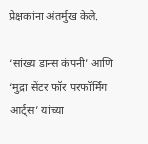प्रेक्षकांना अंतर्मुख केले.

‘सांख्य डान्स कंपनी’ आणि ‘मुद्रा सेंटर फॉर परफॉर्मिंग आर्ट्स’ यांच्या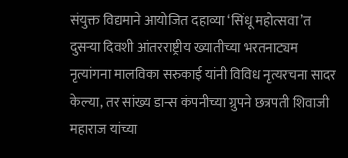संयुक्त विद्यमाने आयोजित दहाव्या ‘सिंधू महोत्सवा’त दुसऱ्या दिवशी आंतरराष्ट्रीय ख्यातीच्या भरतनाट्यम नृत्यांगना मालविका सरुकाई यांनी विविध नृत्यरचना सादर केल्या, तर सांख्य डान्स कंपनीच्या ग्रुपने छत्रपती शिवाजी महाराज यांच्या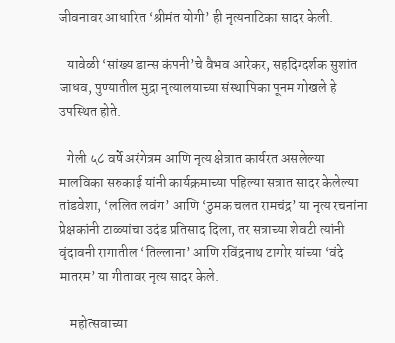जीवनावर आधारित ‘श्रीमंत योगी’ ही नृत्यनाटिका सादर केली.

   यावेळी ‘सांख्य डान्स कंपनी’चे वैभव आरेकर, सहदिग्दर्शक सुशांत जाधव, पुण्यातील मुद्रा नृत्यालयाच्या संस्थापिका पूनम गोखले हे उपस्थित होते.

   गेली ५८ वर्षे अरंगेत्रम आणि नृत्य क्षेत्रात कार्यरत असलेल्या मालविका सरुकाई यांनी कार्यक्रमाच्या पहिल्या सत्रात सादर केलेल्या तांडवेशा, ‘ललित लवंग’ आणि ‘ठुमक चलत रामचंद्र’ या नृत्य रचनांना प्रेक्षकांनी टाळ्यांचा उदंड प्रतिसाद दिला, तर सत्राच्या शेवटी त्यांनी  वृंदावनी रागातील ‘तिल्लाना’ आणि रविंद्रनाथ टागोर यांच्या ‘वंदे मातरम’ या गीतावर नृत्य सादर केले.

    महोत्सवाच्या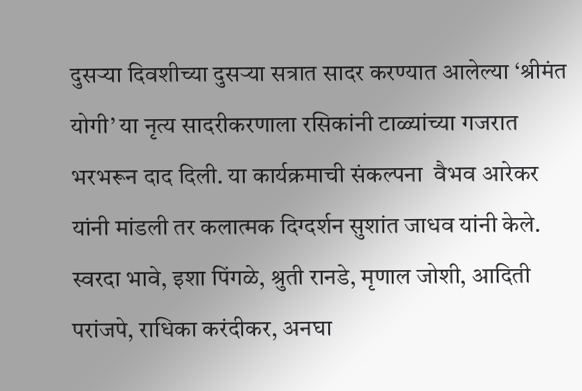दुसऱ्या दिवशीच्या दुसऱ्या सत्रात सादर करण्यात आलेल्या ‘श्रीमंत योगी’ या नृत्य सादरीकरणाला रसिकांनी टाळ्यांच्या गजरात भरभरून दाद दिली. या कार्यक्रमाची संकल्पना  वैभव आरेकर यांनी मांडली तर कलात्मक दिग्दर्शन सुशांत जाधव यांनी केले. स्वरदा भावे, इशा पिंगळे, श्रुती रानडे, मृणाल जोशी, आदिती परांजपे, राधिका करंदीकर, अनघा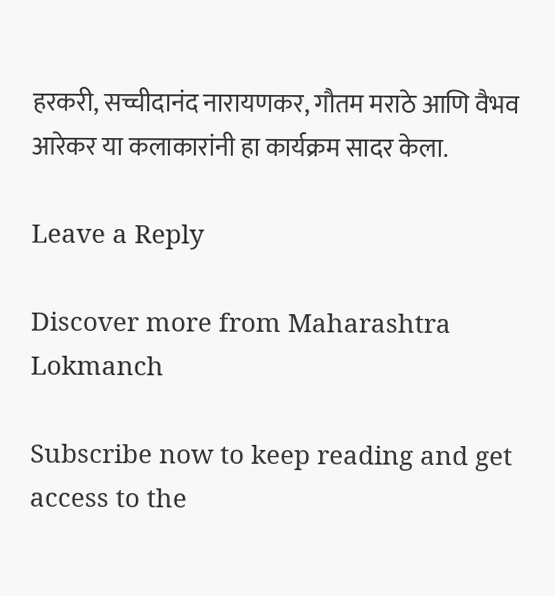हरकरी, सच्चीदानंद नारायणकर, गौतम मराठे आणि वैभव आरेकर या कलाकारांनी हा कार्यक्रम सादर केला.

Leave a Reply

Discover more from Maharashtra Lokmanch

Subscribe now to keep reading and get access to the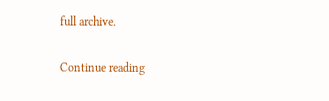full archive.

Continue reading